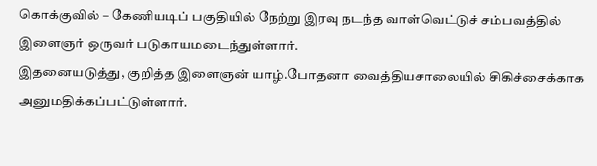கொக்குவில் – கேணியடிப் பகுதியில் நேற்று இரவு நடந்த வாள்வெட்டுச் சம்பவத்தில் இளைஞர் ஒருவர் படுகாயமடைந்துள்ளார்.
இதனையடுத்து, குறித்த இளைஞன் யாழ்.போதனா வைத்தியசாலையில் சிகிச்சைக்காக அனுமதிக்கப்பட்டுள்ளார்.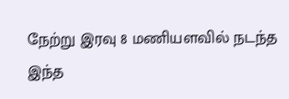நேற்று இரவு 8 மணியளவில் நடந்த இந்த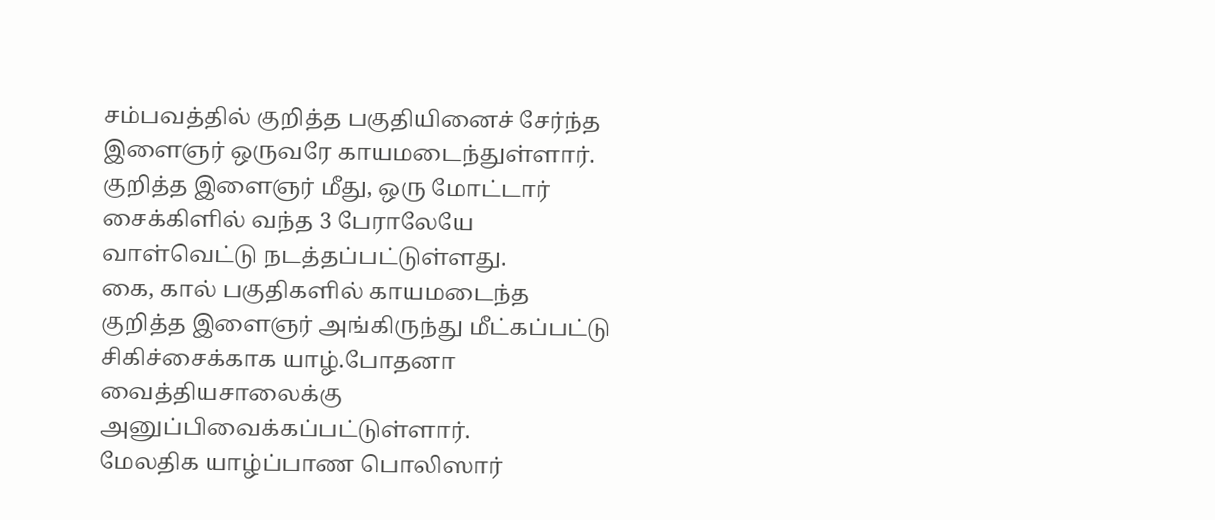சம்பவத்தில் குறித்த பகுதியினைச் சேர்ந்த இளைஞர் ஒருவரே காயமடைந்துள்ளார்.
குறித்த இளைஞர் மீது, ஒரு மோட்டார் சைக்கிளில் வந்த 3 பேராலேயே வாள்வெட்டு நடத்தப்பட்டுள்ளது.
கை, கால் பகுதிகளில் காயமடைந்த குறித்த இளைஞர் அங்கிருந்து மீட்கப்பட்டு சிகிச்சைக்காக யாழ்.போதனா வைத்தியசாலைக்கு அனுப்பிவைக்கப்பட்டுள்ளார்.
மேலதிக யாழ்ப்பாண பொலிஸார்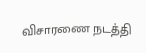விசாரணை நடத்தி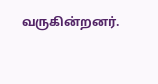வருகின்றனர்.